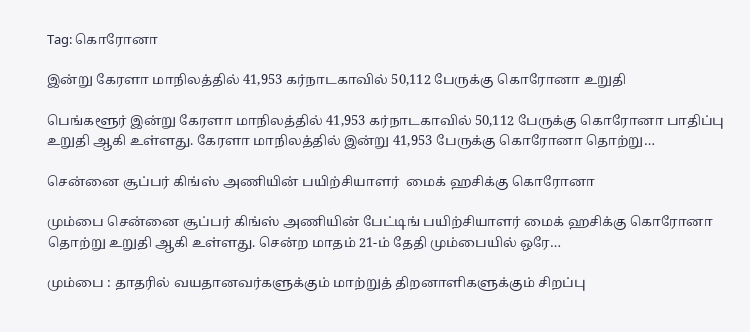Tag: கொரோனா

இன்று கேரளா மாநிலத்தில் 41,953 கர்நாடகாவில் 50,112 பேருக்கு கொரோனா உறுதி

பெங்களூர் இன்று கேரளா மாநிலத்தில் 41,953 கர்நாடகாவில் 50,112 பேருக்கு கொரோனா பாதிப்பு உறுதி ஆகி உள்ளது. கேரளா மாநிலத்தில் இன்று 41,953 பேருக்கு கொரோனா தொற்று…

சென்னை சூப்பர் கிங்ஸ் அணியின் பயிற்சியாளர்  மைக் ஹசிக்கு கொரோனா

மும்பை சென்னை சூப்பர் கிங்ஸ் அணியின் பேட்டிங் பயிற்சியாளர் மைக் ஹசிக்கு கொரோனா தொற்று உறுதி ஆகி உள்ளது. சென்ற மாதம் 21-ம் தேதி மும்பையில் ஒரே…

மும்பை : தாதரில் வயதானவர்களுக்கும் மாற்றுத் திறனாளிகளுக்கும் சிறப்பு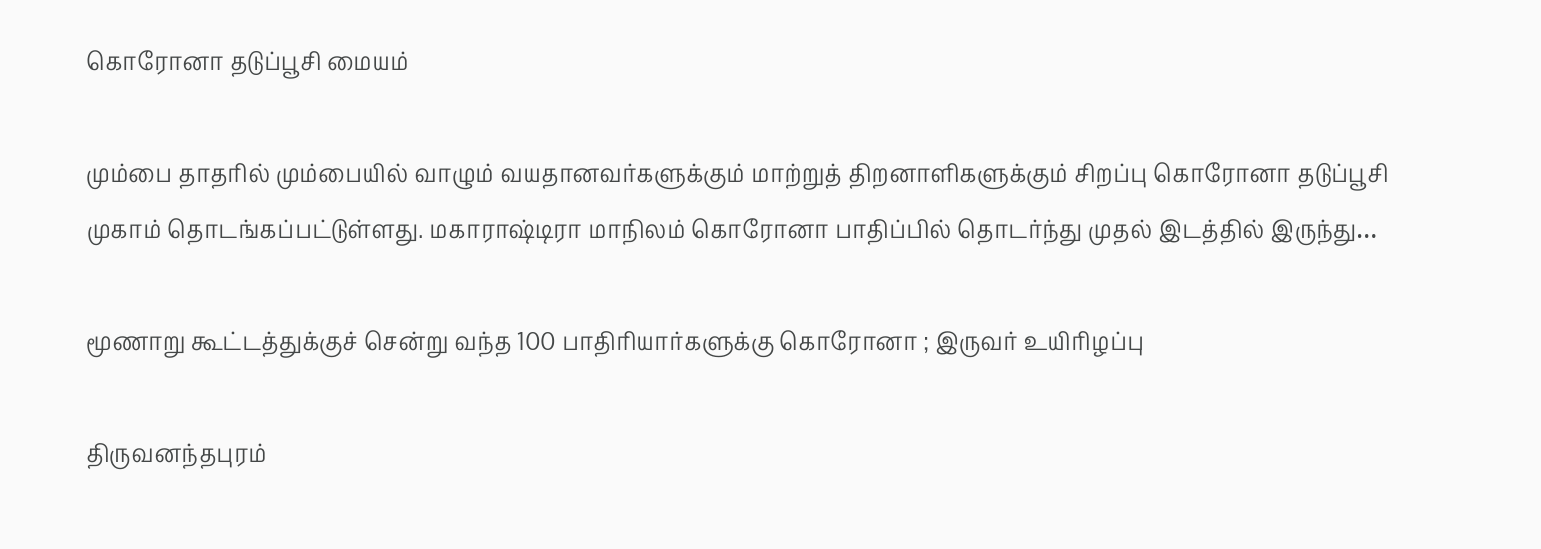கொரோனா தடுப்பூசி மையம்

மும்பை தாதரில் மும்பையில் வாழும் வயதானவர்களுக்கும் மாற்றுத் திறனாளிகளுக்கும் சிறப்பு கொரோனா தடுப்பூசி முகாம் தொடங்கப்பட்டுள்ளது. மகாராஷ்டிரா மாநிலம் கொரோனா பாதிப்பில் தொடர்ந்து முதல் இடத்தில் இருந்து…

மூணாறு கூட்டத்துக்குச் சென்று வந்த 100 பாதிரியார்களுக்கு கொரோனா ; இருவர் உயிரிழப்பு

திருவனந்தபுரம்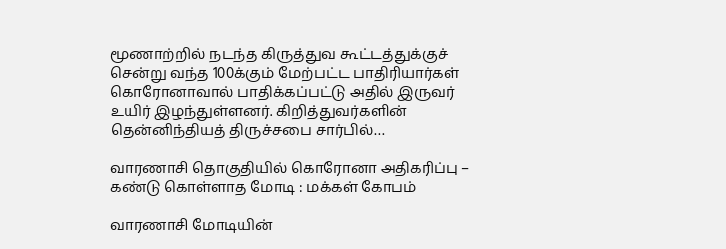மூணாற்றில் நடந்த கிருத்துவ கூட்டத்துக்குச் சென்று வந்த 100க்கும் மேற்பட்ட பாதிரியார்கள் கொரோனாவால் பாதிக்கப்பட்டு அதில் இருவர் உயிர் இழந்துள்ளனர். கிறித்துவர்களின் தென்னிந்தியத் திருச்சபை சார்பில்…

வாரணாசி தொகுதியில் கொரோனா அதிகரிப்பு – கண்டு கொள்ளாத மோடி : மக்கள் கோபம்

வாரணாசி மோடியின்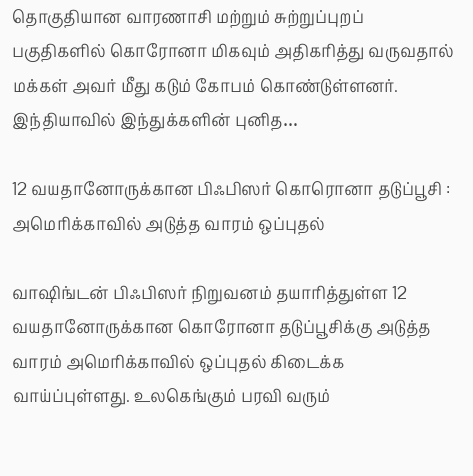தொகுதியான வாரணாசி மற்றும் சுற்றுப்புறப் பகுதிகளில் கொரோனா மிகவும் அதிகரித்து வருவதால் மக்கள் அவர் மீது கடும் கோபம் கொண்டுள்ளனர். இந்தியாவில் இந்துக்களின் புனித…

12 வயதானோருக்கான பிஃபிஸர் கொரொனா தடுப்பூசி : அமெரிக்காவில் அடுத்த வாரம் ஒப்புதல்

வாஷிங்டன் பிஃபிஸர் நிறுவனம் தயாரித்துள்ள 12 வயதானோருக்கான கொரோனா தடுப்பூசிக்கு அடுத்த வாரம் அமெரிக்காவில் ஒப்புதல் கிடைக்க வாய்ப்புள்ளது. உலகெங்கும் பரவி வரும்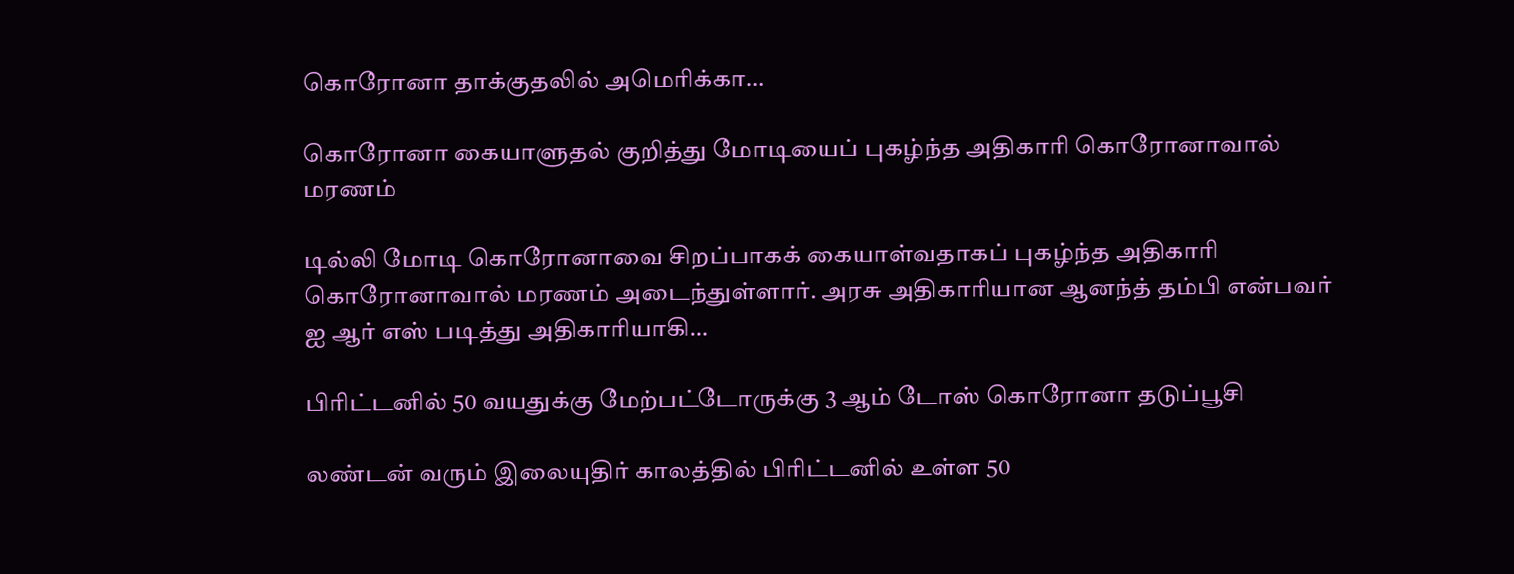கொரோனா தாக்குதலில் அமெரிக்கா…

கொரோனா கையாளுதல் குறித்து மோடியைப் புகழ்ந்த அதிகாரி கொரோனாவால் மரணம்

டில்லி மோடி கொரோனாவை சிறப்பாகக் கையாள்வதாகப் புகழ்ந்த அதிகாரி கொரோனாவால் மரணம் அடைந்துள்ளார். அரசு அதிகாரியான ஆனந்த் தம்பி என்பவர் ஐ ஆர் எஸ் படித்து அதிகாரியாகி…

பிரிட்டனில் 50 வயதுக்கு மேற்பட்டோருக்கு 3 ஆம் டோஸ் கொரோனா தடுப்பூசி

லண்டன் வரும் இலையுதிர் காலத்தில் பிரிட்டனில் உள்ள 50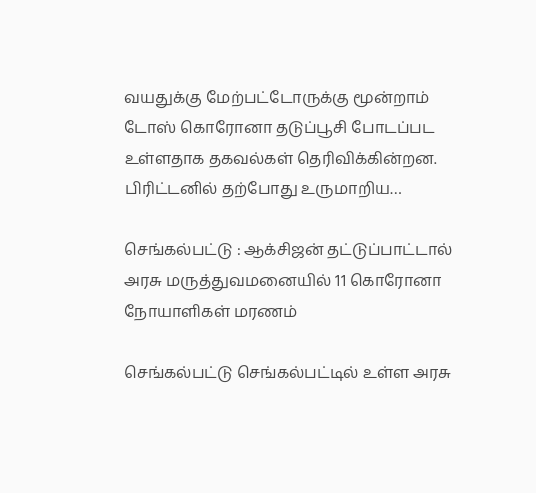வயதுக்கு மேற்பட்டோருக்கு மூன்றாம் டோஸ் கொரோனா தடுப்பூசி போடப்பட உள்ளதாக தகவல்கள் தெரிவிக்கின்றன. பிரிட்டனில் தற்போது உருமாறிய…

செங்கல்பட்டு : ஆக்சிஜன் தட்டுப்பாட்டால் அரசு மருத்துவமனையில் 11 கொரோனா நோயாளிகள் மரணம்

செங்கல்பட்டு செங்கல்பட்டில் உள்ள அரசு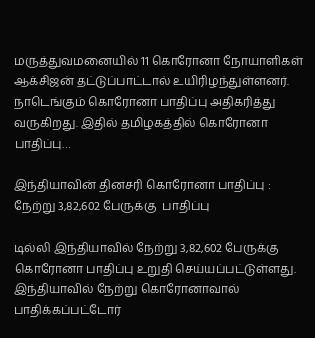மருத்துவமனையில் 11 கொரோனா நோயாளிகள் ஆக்சிஜன் தட்டுப்பாட்டால் உயிரிழந்துள்ளனர். நாடெங்கும் கொரோனா பாதிப்பு அதிகரித்து வருகிறது. இதில் தமிழகத்தில் கொரோனா பாதிப்பு…

இந்தியாவின் தினசரி கொரோனா பாதிப்பு : நேற்று 3,82,602 பேருக்கு  பாதிப்பு

டில்லி இந்தியாவில் நேற்று 3,82,602 பேருக்கு கொரோனா பாதிப்பு உறுதி செய்யப்பட்டுள்ளது. இந்தியாவில் நேற்று கொரோனாவால் பாதிக்கப்பட்டோர்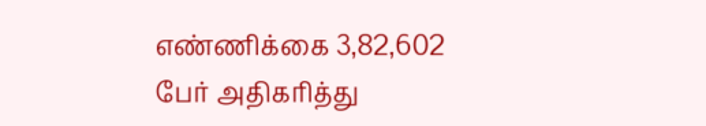எண்ணிக்கை 3,82,602 பேர் அதிகரித்து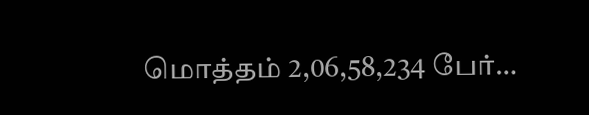மொத்தம் 2,06,58,234 பேர்…